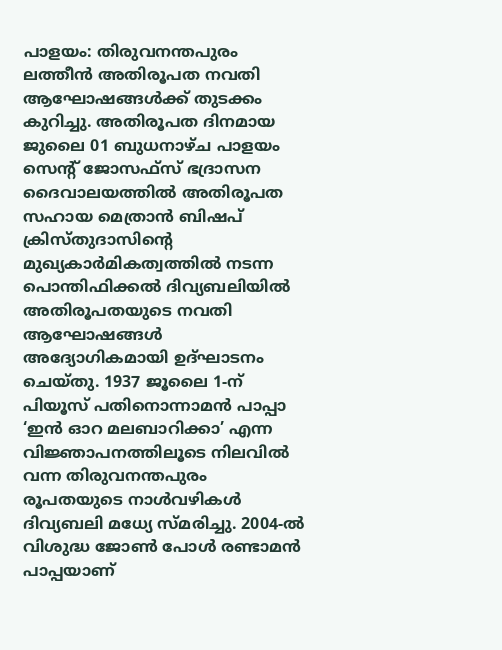പാളയം: തിരുവനന്തപുരം ലത്തീൻ അതിരൂപത നവതി ആഘോഷങ്ങൾക്ക് തുടക്കം കുറിച്ചു. അതിരൂപത ദിനമായ ജുലൈ 01 ബുധനാഴ്ച പാളയം സെന്റ് ജോസഫ്സ് ഭദ്രാസന ദൈവാലയത്തിൽ അതിരൂപത സഹായ മെത്രാൻ ബിഷപ് ക്രിസ്തുദാസിന്റെ മുഖ്യകാർമികത്വത്തിൽ നടന്ന പൊന്തിഫിക്കൽ ദിവ്യബലിയിൽ അതിരൂപതയുടെ നവതി ആഘോഷങ്ങൾ അദ്യോഗികമായി ഉദ്ഘാടനം ചെയ്തു. 1937 ജൂലൈ 1-ന് പിയൂസ് പതിനൊന്നാമൻ പാപ്പാ ‘ഇൻ ഓറ മലബാറിക്കാ’ എന്ന വിജ്ഞാപനത്തിലൂടെ നിലവിൽ വന്ന തിരുവനന്തപുരം രൂപതയുടെ നാൾവഴികൾ ദിവ്യബലി മധ്യേ സ്മരിച്ചു. 2004-ൽ വിശുദ്ധ ജോൺ പോൾ രണ്ടാമൻ പാപ്പയാണ്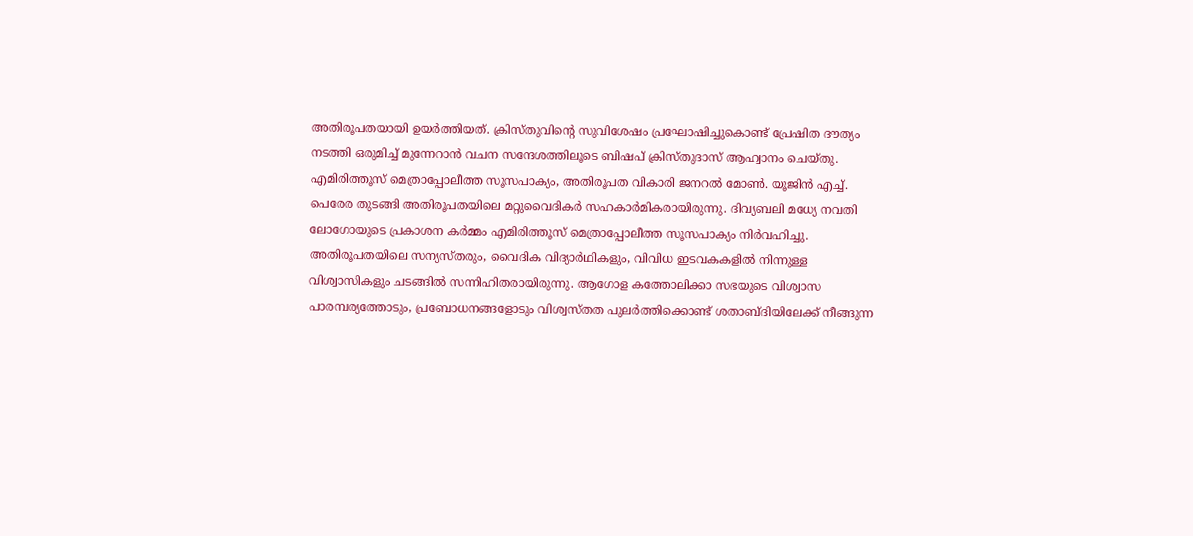അതിരൂപതയായി ഉയർത്തിയത്. ക്രിസ്തുവിന്റെ സുവിശേഷം പ്രഘോഷിച്ചുകൊണ്ട് പ്രേഷിത ദൗത്യം നടത്തി ഒരുമിച്ച് മുന്നേറാൻ വചന സന്ദേശത്തിലൂടെ ബിഷപ് ക്രിസ്തുദാസ് ആഹ്വാനം ചെയ്തു. എമിരിത്തൂസ് മെത്രാപ്പോലീത്ത സൂസപാക്യം, അതിരൂപത വികാരി ജനറൽ മോൺ. യൂജിൻ എച്ച്. പെരേര തുടങ്ങി അതിരൂപതയിലെ മറ്റുവൈദികർ സഹകാർമികരായിരുന്നു. ദിവ്യബലി മധ്യേ നവതി ലോഗോയുടെ പ്രകാശന കർമ്മം എമിരിത്തൂസ് മെത്രാപ്പോലീത്ത സൂസപാക്യം നിർവഹിച്ചു. അതിരൂപതയിലെ സന്യസ്തരും, വൈദിക വിദ്യാർഥികളും, വിവിധ ഇടവകകളിൽ നിന്നുള്ള വിശ്വാസികളും ചടങ്ങിൽ സന്നിഹിതരായിരുന്നു. ആഗോള കത്തോലിക്കാ സഭയുടെ വിശ്വാസ പാരമ്പര്യത്തോടും, പ്രബോധനങ്ങളോടും വിശ്വസ്തത പുലർത്തിക്കൊണ്ട് ശതാബ്ദിയിലേക്ക് നീങ്ങുന്ന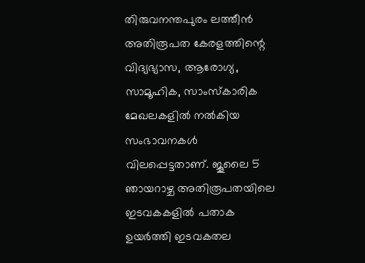തിരുവനന്തപുരം ലത്തീൻ അതിരൂപത കേരളത്തിന്റെ വിദ്യഭ്യാസ, ആരോഗ്യ, സാമൂഹിക, സാംസ്കാരിക മേഖലകളിൽ നൽകിയ സംഭാവനകൾ വിലപ്പെട്ടതാണ്. ജൂലൈ 5 ഞായറാഴ്ച അതിരൂപതയിലെ ഇടവകകളിൽ പതാക ഉയർത്തി ഇടവകതല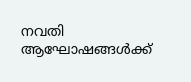നവതി ആഘോഷങ്ങൾക്ക്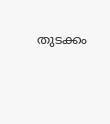തുടക്കം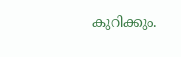കുറിക്കും.